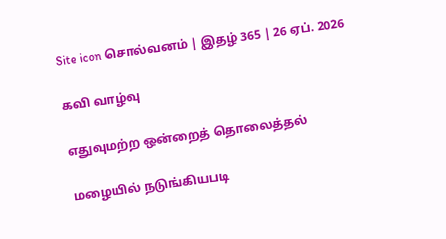Site icon சொல்வனம் | இதழ் 365 | 26 ஏப். 2026

கவி வாழ்வு

எதுவுமற்ற ஒன்றைத் தொலைத்தல்

மழையில் நடுங்கியபடி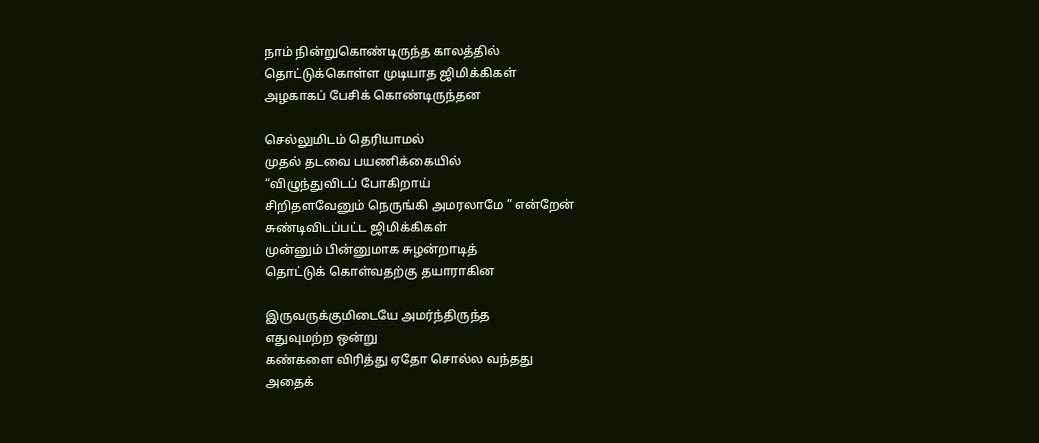நாம் நின்றுகொண்டிருந்த காலத்தில்
தொட்டுக்கொள்ள முடியாத ஜிமிக்கிகள்
அழகாகப் பேசிக் கொண்டிருந்தன

செல்லுமிடம் தெரியாமல்
முதல் தடவை பயணிக்கையில்
“விழுந்துவிடப் போகிறாய்
சிறிதளவேனும் நெருங்கி அமரலாமே ” என்றேன்
சுண்டிவிடப்பட்ட ஜிமிக்கிகள்
முன்னும் பின்னுமாக சுழன்றாடித்
தொட்டுக் கொள்வதற்கு தயாராகின

இருவருக்குமிடையே அமர்ந்திருந்த
எதுவுமற்ற ஒன்று
கண்களை விரித்து ஏதோ சொல்ல வந்தது
அதைக்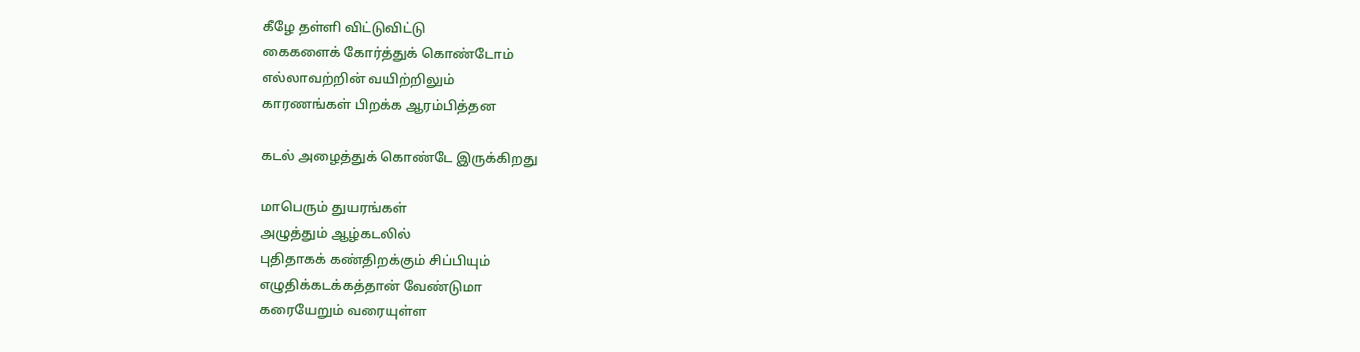கீழே தள்ளி விட்டுவிட்டு
கைகளைக் கோர்த்துக் கொண்டோம்
எல்லாவற்றின் வயிற்றிலும்
காரணங்கள் பிறக்க ஆரம்பித்தன

கடல் அழைத்துக் கொண்டே இருக்கிறது

மாபெரும் துயரங்கள்
அழுத்தும் ஆழ்கடலில்
புதிதாகக் கண்திறக்கும் சிப்பியும்
எழுதிக்கடக்கத்தான் வேண்டுமா
கரையேறும் வரையுள்ள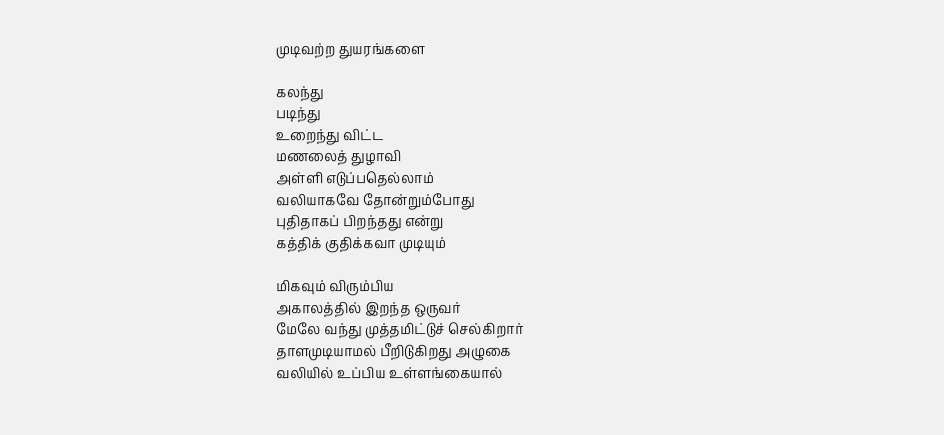முடிவற்ற துயரங்களை

கலந்து
படிந்து
உறைந்து விட்ட
மணலைத் துழாவி
அள்ளி எடுப்பதெல்லாம்
வலியாகவே தோன்றும்போது
புதிதாகப் பிறந்தது என்று
கத்திக் குதிக்கவா முடியும்

மிகவும் விரும்பிய
அகாலத்தில் இறந்த ஒருவர்
மேலே வந்து முத்தமிட்டுச் செல்கிறார்
தாளமுடியாமல் பீறிடுகிறது அழுகை
வலியில் உப்பிய உள்ளங்கையால்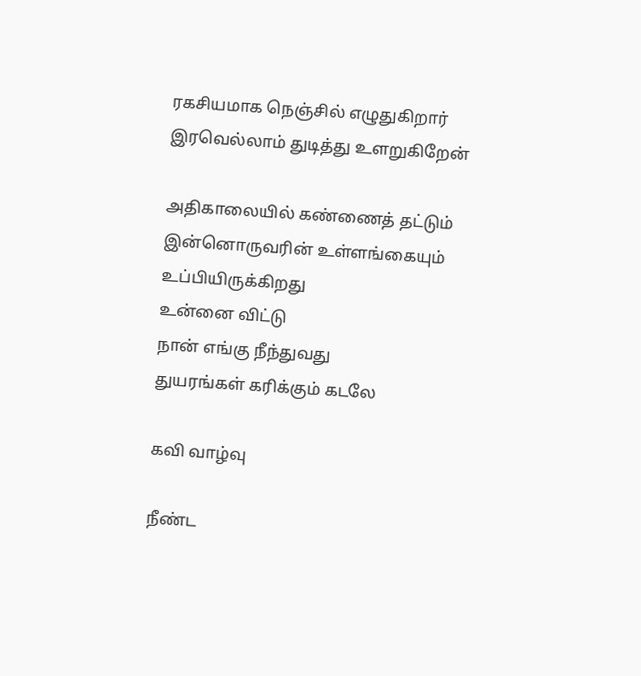ரகசியமாக நெஞ்சில் எழுதுகிறார்
இரவெல்லாம் துடித்து உளறுகிறேன்

அதிகாலையில் கண்ணைத் தட்டும்
இன்னொருவரின் உள்ளங்கையும்
உப்பியிருக்கிறது
உன்னை விட்டு
நான் எங்கு நீந்துவது
துயரங்கள் கரிக்கும் கடலே

கவி வாழ்வு

நீண்ட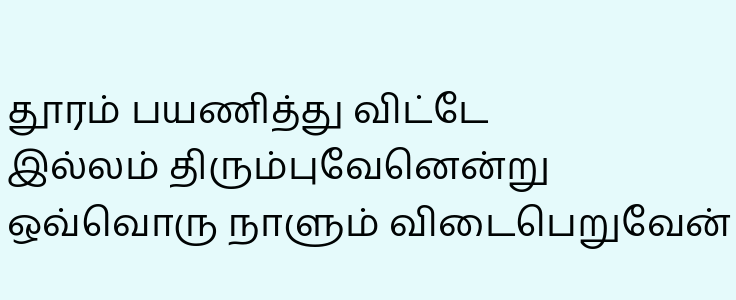தூரம் பயணித்து விட்டே
இல்லம் திரும்புவேனென்று
ஒவ்வொரு நாளும் விடைபெறுவேன்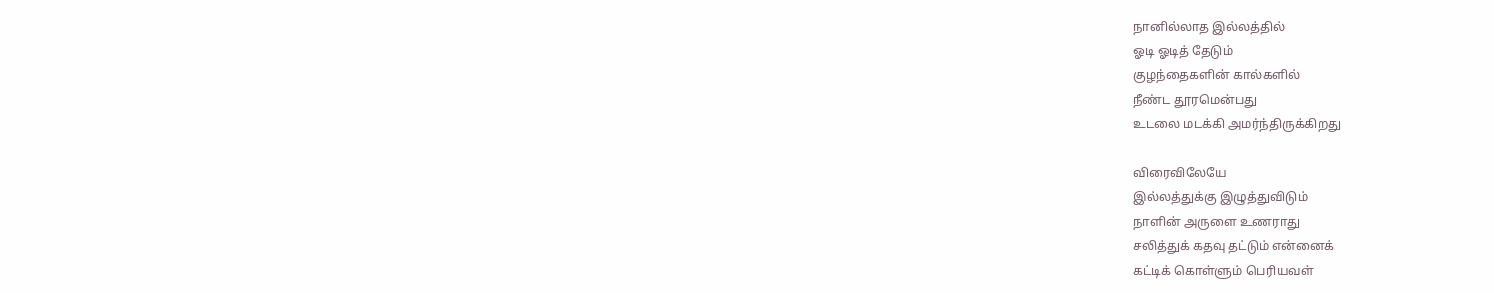நானில்லாத இல்லத்தில்
ஓடி ஓடித் தேடும்
குழந்தைகளின் கால்களில்
நீண்ட தூரமென்பது
உடலை மடக்கி அமர்ந்திருக்கிறது

விரைவிலேயே
இல்லத்துக்கு இழுத்துவிடும்
நாளின் அருளை உணராது
சலித்துக் கதவு தட்டும் என்னைக்
கட்டிக் கொள்ளும் பெரியவள்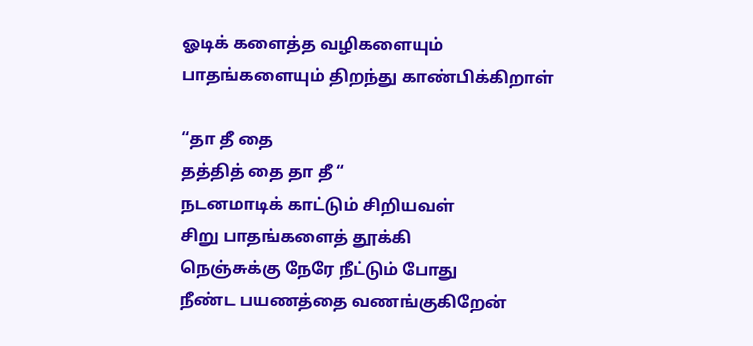ஓடிக் களைத்த வழிகளையும்
பாதங்களையும் திறந்து காண்பிக்கிறாள்

“தா தீ தை
தத்தித் தை தா தீ “
நடனமாடிக் காட்டும் சிறியவள்
சிறு பாதங்களைத் தூக்கி
நெஞ்சுக்கு நேரே நீட்டும் போது
நீண்ட பயணத்தை வணங்குகிறேன்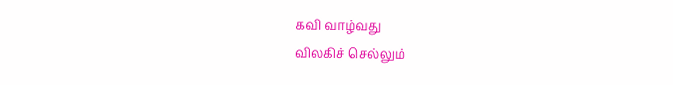கவி வாழ்வது
விலகிச் செல்லும்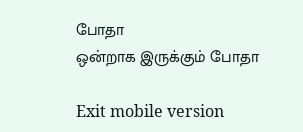போதா
ஒன்றாக இருக்கும் போதா

Exit mobile version